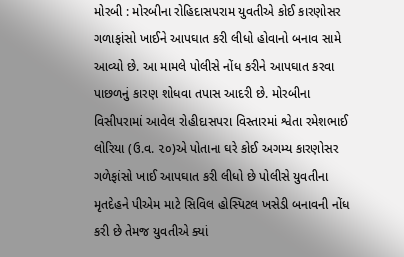મોરબી : મોરબીના રોહિદાસપરામ યુવતીએ કોઈ કારણોસર ગળાફાંસો ખાઈને આપઘાત કરી લીધો હોવાનો બનાવ સામે આવ્યો છે. આ મામલે પોલીસે નોંધ કરીને આપઘાત કરવા પાછળનું કારણ શોધવા તપાસ આદરી છે. મોરબીના વિસીપરામાં આવેલ રોહીદાસપરા વિસ્તારમાં શ્વેતા રમેશભાઈ લોરિયા (ઉ.વ. ૨૦)એ પોતાના ઘરે કોઈ અગમ્ય કારણોસર ગળેફાંસો ખાઈ આપઘાત કરી લીધો છે પોલીસે યુવતીના મૃતદેહને પીએમ માટે સિવિલ હોસ્પિટલ ખસેડી બનાવની નોંધ કરી છે તેમજ યુવતીએ ક્યાં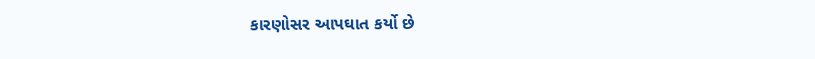કારણોસર આપઘાત કર્યો છે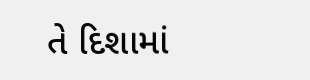તે દિશામાં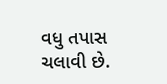વધુ તપાસ ચલાવી છે.